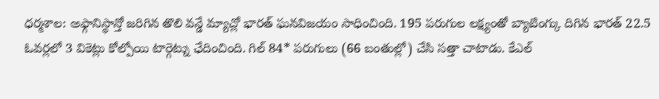ధర్మశాల: అఫ్గానిస్థాన్తో జరిగిన తొలి వన్డే మ్యాచ్లో భారత్ ఘనవిజయం సాధించింది. 195 పరుగుల లక్ష్యంతో బ్యాటింగ్కు దిగిన భారత్ 22.5 ఓవర్లలో 3 వికెట్లు కోల్పోయి టార్గెట్ను ఛేదించింది. గిల్ 84* పరుగులు (66 బంతుల్లో) చేసి సత్తా చాటాడు. కేఎల్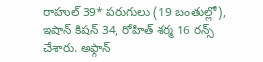రాహుల్ 39* పరుగులు (19 బంతుల్లో), ఇషాన్ కిషన్ 34, రోహిత్ శర్మ 16 రన్స్ చేశారు. అఫ్గాన్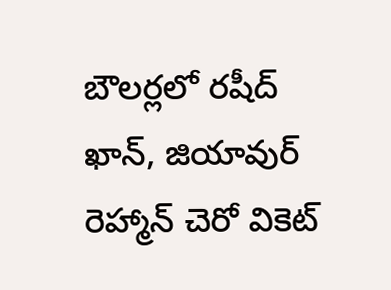బౌలర్లలో రషీద్ ఖాన్, జియావుర్ రెహ్మాన్ చెరో వికెట్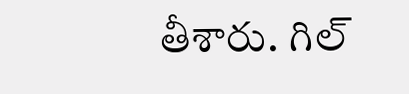తీశారు. గిల్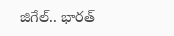జిగేల్.. భారత్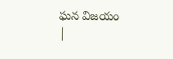ఘన విజయం
|